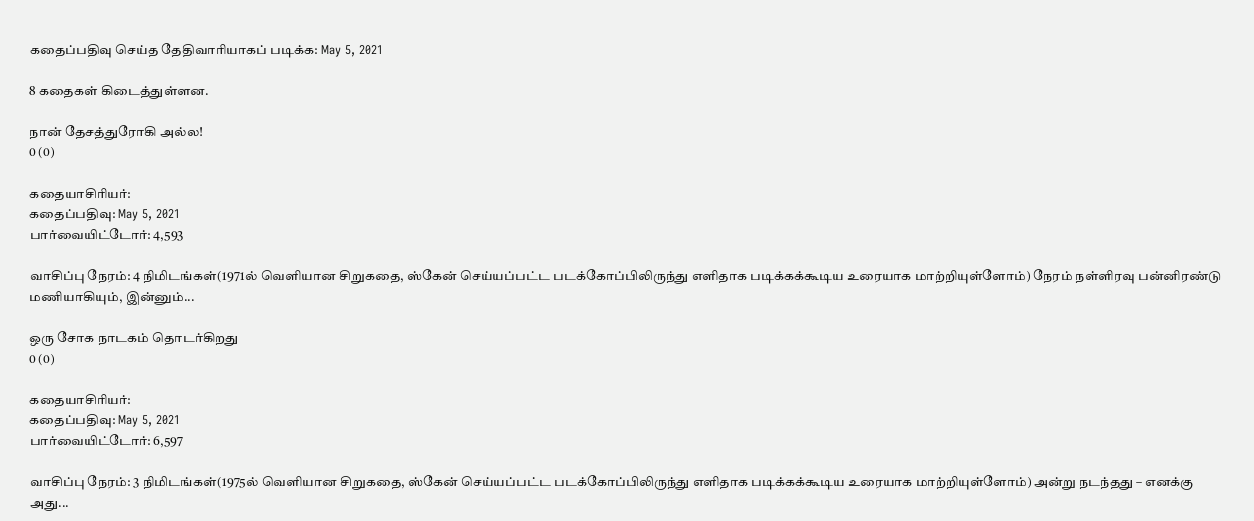கதைப்பதிவு செய்த தேதிவாரியாகப் படிக்க: May 5, 2021

8 கதைகள் கிடைத்துள்ளன.

நான் தேசத்துரோகி அல்ல!
0 (0)

கதையாசிரியர்:
கதைப்பதிவு: May 5, 2021
பார்வையிட்டோர்: 4,593

வாசிப்பு நேரம்: 4 நிமிடங்கள்(1971ல் வெளியான சிறுகதை, ஸ்கேன் செய்யப்பட்ட படக்கோப்பிலிருந்து எளிதாக படிக்கக்கூடிய உரையாக மாற்றியுள்ளோம்) நேரம் நள்ளிரவு பன்னிரண்டு மணியாகியும், இன்னும்...

ஒரு சோக நாடகம் தொடர்கிறது
0 (0)

கதையாசிரியர்:
கதைப்பதிவு: May 5, 2021
பார்வையிட்டோர்: 6,597

வாசிப்பு நேரம்: 3 நிமிடங்கள்(1975ல் வெளியான சிறுகதை, ஸ்கேன் செய்யப்பட்ட படக்கோப்பிலிருந்து எளிதாக படிக்கக்கூடிய உரையாக மாற்றியுள்ளோம்) அன்று நடந்தது – எனக்கு அது...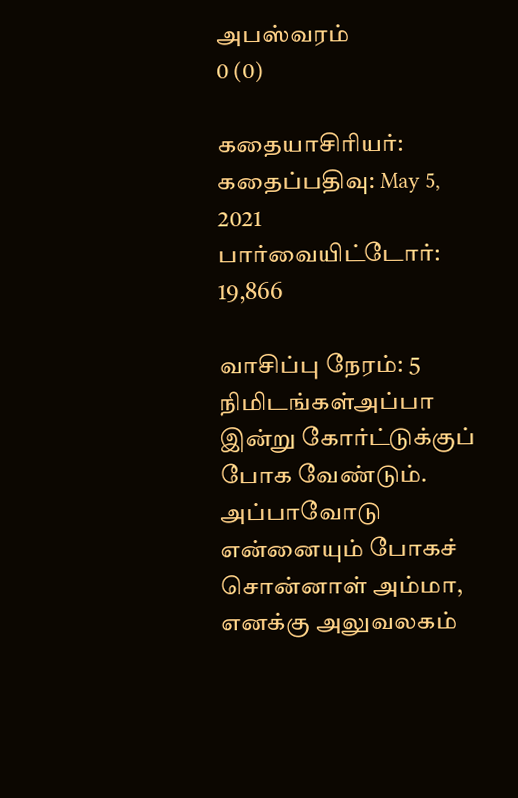அபஸ்வரம்
0 (0)

கதையாசிரியர்:
கதைப்பதிவு: May 5, 2021
பார்வையிட்டோர்: 19,866

வாசிப்பு நேரம்: 5 நிமிடங்கள்அப்பா இன்று கோர்ட்டுக்குப் போக வேண்டும். அப்பாவோடு என்னையும் போகச் சொன்னாள் அம்மா, எனக்கு அலுவலகம்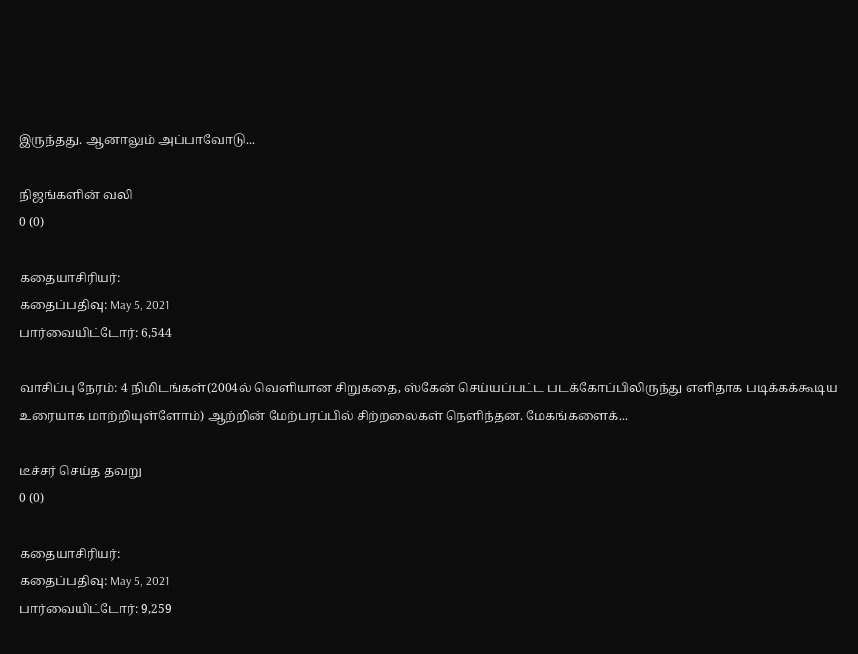இருந்தது. ஆனாலும் அப்பாவோடு...

நிஜங்களின் வலி
0 (0)

கதையாசிரியர்:
கதைப்பதிவு: May 5, 2021
பார்வையிட்டோர்: 6,544

வாசிப்பு நேரம்: 4 நிமிடங்கள்(2004ல் வெளியான சிறுகதை, ஸ்கேன் செய்யப்பட்ட படக்கோப்பிலிருந்து எளிதாக படிக்கக்கூடிய உரையாக மாற்றியுள்ளோம்) ஆற்றின் மேற்பரப்பில் சிற்றலைகள் நெளிந்தன. மேகங்களைக்...

டீச்சர் செய்த தவறு
0 (0)

கதையாசிரியர்:
கதைப்பதிவு: May 5, 2021
பார்வையிட்டோர்: 9,259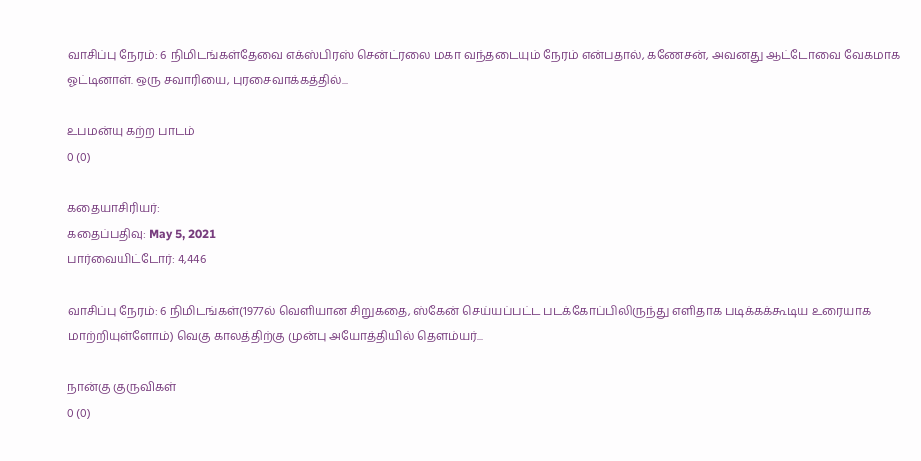வாசிப்பு நேரம்: 6 நிமிடங்கள்தேவை எக்ஸ்பிரஸ் சென்ட்ரலை மகா வந்தடையும் நேரம் என்பதால், கணேசன், அவனது ஆட்டோவை வேகமாக ஓட்டினாள். ஒரு சவாரியை, புரசைவாக்கத்தில்...

உபமன்யு கற்ற பாடம்
0 (0)

கதையாசிரியர்:
கதைப்பதிவு: May 5, 2021
பார்வையிட்டோர்: 4,446

வாசிப்பு நேரம்: 6 நிமிடங்கள்(1977ல் வெளியான சிறுகதை, ஸ்கேன் செய்யப்பட்ட படக்கோப்பிலிருந்து எளிதாக படிக்கக்கூடிய உரையாக மாற்றியுள்ளோம்) வெகு காலத்திற்கு முன்பு அயோத்தியில் தெளம்யர்...

நான்கு குருவிகள்
0 (0)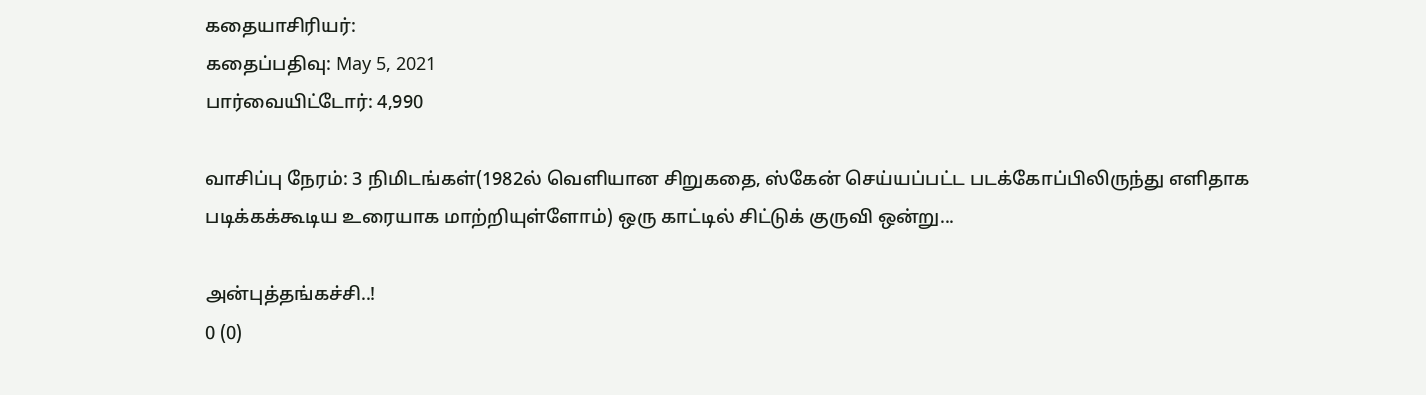கதையாசிரியர்:
கதைப்பதிவு: May 5, 2021
பார்வையிட்டோர்: 4,990

வாசிப்பு நேரம்: 3 நிமிடங்கள்(1982ல் வெளியான சிறுகதை, ஸ்கேன் செய்யப்பட்ட படக்கோப்பிலிருந்து எளிதாக படிக்கக்கூடிய உரையாக மாற்றியுள்ளோம்) ஒரு காட்டில் சிட்டுக் குருவி ஒன்று...

அன்புத்தங்கச்சி..!
0 (0)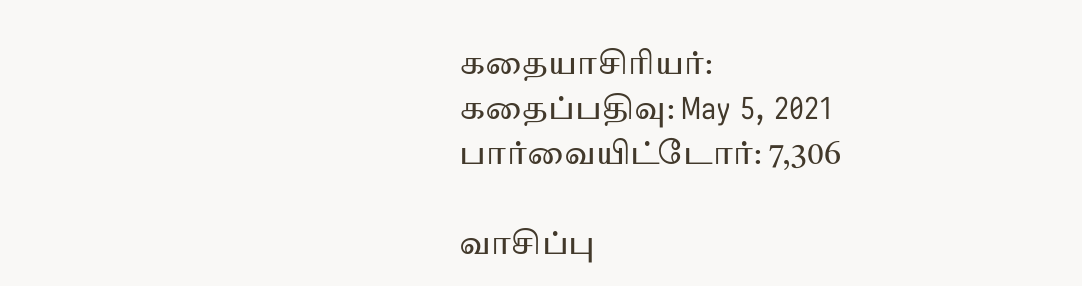கதையாசிரியர்:
கதைப்பதிவு: May 5, 2021
பார்வையிட்டோர்: 7,306

வாசிப்பு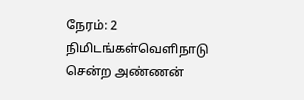நேரம்: 2 நிமிடங்கள்வெளிநாடு சென்ற அண்ணன்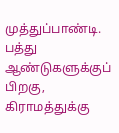முத்துப்பாண்டி. பத்து ஆண்டுகளுக்குப் பிறகு, கிராமத்துக்கு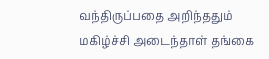வந்திருப்பதை அறிந்ததும் மகிழ்ச்சி அடைந்தாள் தங்கை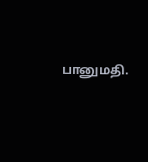பானுமதி.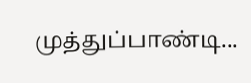முத்துப்பாண்டி...